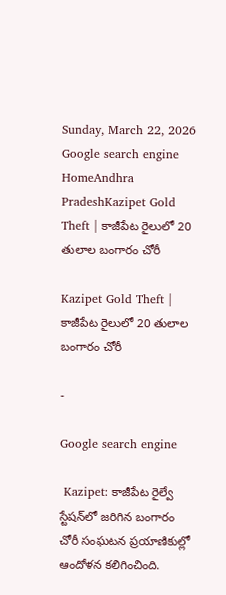Sunday, March 22, 2026
Google search engine
HomeAndhra PradeshKazipet Gold Theft | కాజీపేట రైలులో 20 తులాల బంగారం చోరీ

Kazipet Gold Theft | కాజీపేట రైలులో 20 తులాల బంగారం చోరీ

-

Google search engine

 Kazipet: కాజీపేట రైల్వే స్టేషన్‌లో జరిగిన బంగారం చోరీ సంఘటన ప్రయాణికుల్లో ఆందోళన కలిగించింది.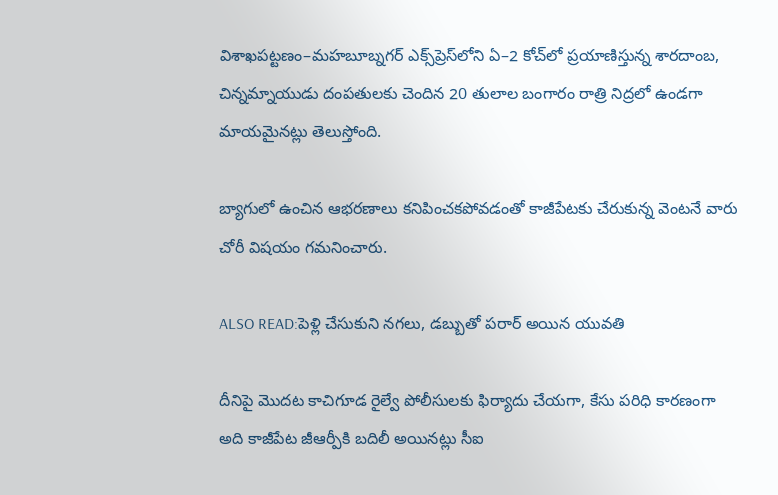విశాఖపట్టణం–మహబూబ్నగర్ ఎక్స్‌ప్రెస్‌లోని ఏ–2 కోచ్‌లో ప్రయాణిస్తున్న శారదాంబ, చిన్నమ్నాయుడు దంపతులకు చెందిన 20 తులాల బంగారం రాత్రి నిద్రలో ఉండగా మాయమైనట్లు తెలుస్తోంది.

బ్యాగులో ఉంచిన ఆభరణాలు కనిపించకపోవడంతో కాజీపేటకు చేరుకున్న వెంటనే వారు చోరీ విషయం గమనించారు.

ALSO READ:పెళ్లి చేసుకుని నగలు, డబ్బుతో పరార్ అయిన యువతి

దీనిపై మొదట కాచిగూడ రైల్వే పోలీసులకు ఫిర్యాదు చేయగా, కేసు పరిధి కారణంగా అది కాజీపేట జీఆర్పీకి బదిలీ అయినట్లు సీఐ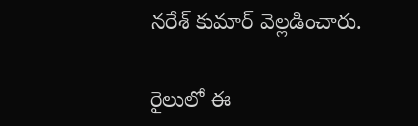నరేశ్ కుమార్ వెల్లడించారు.

రైలులో ఈ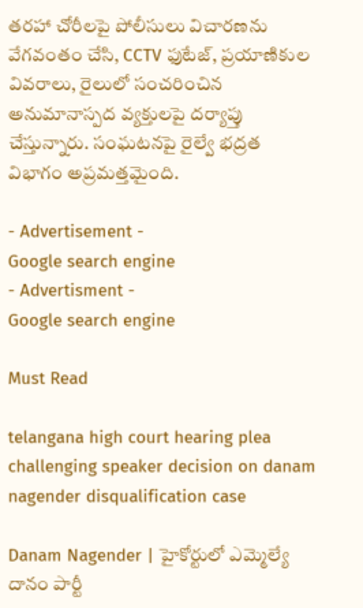తరహా చోరీలపై పోలీసులు విచారణను వేగవంతం చేసి, CCTV ఫుటేజ్‌, ప్రయాణికుల వివరాలు, రైలులో సంచరించిన అనుమానాస్పద వ్యక్తులపై దర్యాప్తు చేస్తున్నారు. సంఘటనపై రైల్వే భద్రత విభాగం అప్రమత్తమైంది.

- Advertisement -
Google search engine
- Advertisment -
Google search engine

Must Read

telangana high court hearing plea challenging speaker decision on danam nagender disqualification case

Danam Nagender | హైకోర్టులో ఎమ్మెల్యే దానం పార్టీ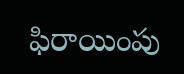ఫిరాయింపు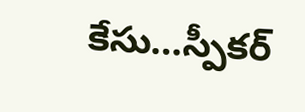కేసు…స్పీకర్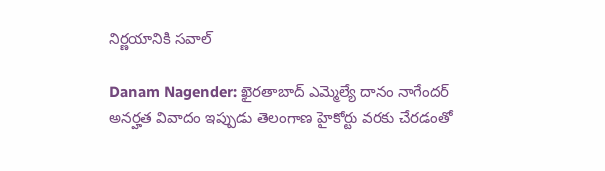నిర్ణయానికి సవాల్

Danam Nagender: ఖైరతాబాద్ ఎమ్మెల్యే దానం నాగేందర్ అనర్హత వివాదం ఇప్పుడు తెలంగాణ హైకోర్టు వరకు చేరడంతో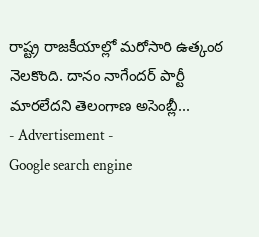రాష్ట్ర రాజకీయాల్లో మరోసారి ఉత్కంఠ నెలకొంది. దానం నాగేందర్ పార్టీ మారలేదని తెలంగాణ అసెంబ్లీ...
- Advertisement -
Google search engine